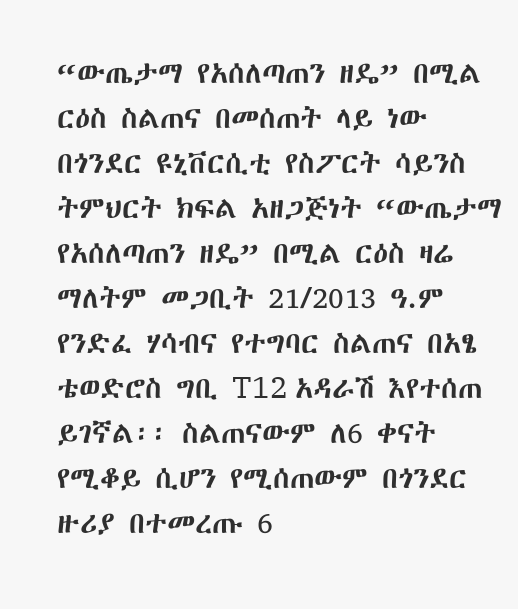“ውጤታማ የአሰለጣጠን ዘዴ” በሚል ርዕስ ስልጠና በመሰጠት ላይ ነው
በጎንደር ዩኒቨርሲቲ የስፖርት ሳይንስ ትምህርት ክፍል አዘጋጅነት “ውጤታማ የአሰለጣጠን ዘዴ” በሚል ርዕስ ዛሬ ማለትም መጋቢት 21/2013 ዓ.ም የንድፈ ሃሳብና የተግባር ስልጠና በአፄ ቴወድሮስ ግቢ T12 አዳራሽ እየተሰጠ ይገኛል፡፡ ስልጠናውም ለ6 ቀናት የሚቆይ ሲሆን የሚሰጠውም በጎንደር ዙሪያ በተመረጡ 6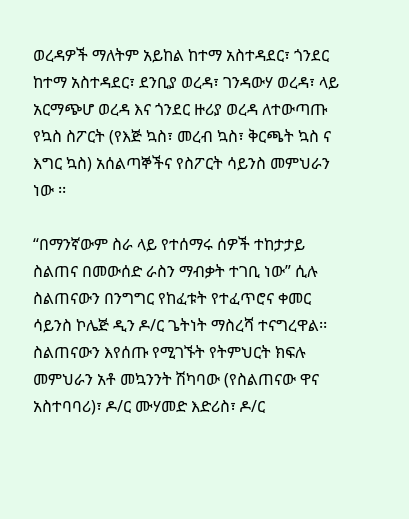ወረዳዎች ማለትም አይከል ከተማ አስተዳደር፣ ጎንደር ከተማ አስተዳደር፣ ደንቢያ ወረዳ፣ ገንዳውሃ ወረዳ፣ ላይ አርማጭሆ ወረዳ እና ጎንደር ዙሪያ ወረዳ ለተውጣጡ የኳስ ስፖርት (የእጅ ኳስ፣ መረብ ኳስ፣ ቅርጫት ኳስ ና እግር ኳስ) አሰልጣኞችና የስፖርት ሳይንስ መምህራን ነው ፡፡

“በማንኛውም ስራ ላይ የተሰማሩ ሰዎች ተከታታይ ስልጠና በመውሰድ ራስን ማብቃት ተገቢ ነው” ሲሉ ስልጠናውን በንግግር የከፈቱት የተፈጥሮና ቀመር ሳይንስ ኮሌጅ ዲን ዶ/ር ጌትነት ማስረሻ ተናግረዋል፡፡ስልጠናውን እየሰጡ የሚገኙት የትምህርት ክፍሉ መምህራን አቶ መኳንንት ሽካባው (የስልጠናው ዋና አስተባባሪ)፣ ዶ/ር ሙሃመድ እድሪስ፣ ዶ/ር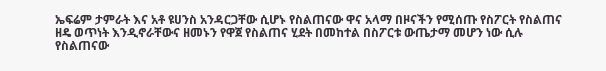ኤፍሬም ታምራት እና አቶ ዩሀንስ አንዳርጋቸው ሲሆኑ የስልጠናው ዋና አላማ በዞናችን የሚሰጡ የስፖርት የስልጠና ዘዴ ወጥነት እንዲኖራቸውና ዘመኑን የዋጀ የስልጠና ሂደት በመከተል በስፖርቱ ውጤታማ መሆን ነው ሲሉ የስልጠናው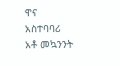ዋና አስተባባሪ አቶ መኳንንት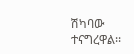ሽካባው ተናግረዋል፡፡